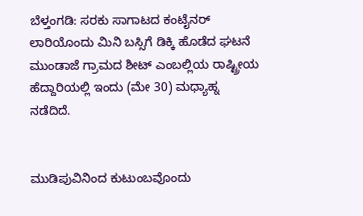ಬೆಳ್ತಂಗಡಿ: ಸರಕು ಸಾಗಾಟದ ಕಂಟೈನರ್ ಲಾರಿಯೊಂದು ಮಿನಿ ಬಸ್ಸಿಗೆ ಡಿಕ್ಕಿ ಹೊಡೆದ ಘಟನೆ ಮುಂಡಾಜೆ ಗ್ರಾಮದ ಶೀಟ್ ಎಂಬಲ್ಲಿಯ ರಾಷ್ಟ್ರೀಯ ಹೆದ್ದಾರಿಯಲ್ಲಿ ಇಂದು (ಮೇ 30) ಮಧ್ಯಾಹ್ನ ನಡೆದಿದೆ.


ಮುಡಿಪುವಿನಿಂದ ಕುಟುಂಬವೊಂದು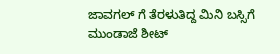ಜಾವಗಲ್ ಗೆ ತೆರಳುತಿದ್ದ ಮಿನಿ ಬಸ್ಸಿಗೆ ಮುಂಡಾಜೆ ಶೀಟ್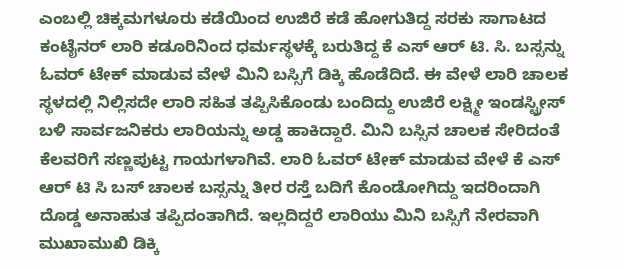ಎಂಬಲ್ಲಿ ಚಿಕ್ಕಮಗಳೂರು ಕಡೆಯಿಂದ ಉಜಿರೆ ಕಡೆ ಹೋಗುತಿದ್ದ ಸರಕು ಸಾಗಾಟದ ಕಂಟೈನರ್ ಲಾರಿ ಕಡೂರಿನಿಂದ ಧರ್ಮಸ್ಥಳಕ್ಕೆ ಬರುತಿದ್ದ ಕೆ ಎಸ್ ಆರ್ ಟಿ. ಸಿ. ಬಸ್ಸನ್ನು ಓವರ್ ಟೇಕ್ ಮಾಡುವ ವೇಳೆ ಮಿನಿ ಬಸ್ಸಿಗೆ ಡಿಕ್ಕಿ ಹೊಡೆದಿದೆ. ಈ ವೇಳೆ ಲಾರಿ ಚಾಲಕ ಸ್ಥಳದಲ್ಲಿ ನಿಲ್ಲಿಸದೇ ಲಾರಿ ಸಹಿತ ತಪ್ಪಿಸಿಕೊಂಡು ಬಂದಿದ್ದು ಉಜಿರೆ ಲಕ್ಷ್ಮೀ ಇಂಡಸ್ಟ್ರೀಸ್ ಬಳಿ ಸಾರ್ವಜನಿಕರು ಲಾರಿಯನ್ನು ಅಡ್ಡ ಹಾಕಿದ್ದಾರೆ. ಮಿನಿ ಬಸ್ಸಿನ ಚಾಲಕ ಸೇರಿದಂತೆ ಕೆಲವರಿಗೆ ಸಣ್ಣಪುಟ್ಟ ಗಾಯಗಳಾಗಿವೆ. ಲಾರಿ ಓವರ್ ಟೇಕ್ ಮಾಡುವ ವೇಳೆ ಕೆ ಎಸ್ ಆರ್ ಟಿ ಸಿ ಬಸ್ ಚಾಲಕ ಬಸ್ಸನ್ನು ತೀರ ರಸ್ತೆ ಬದಿಗೆ ಕೊಂಡೋಗಿದ್ದು ಇದರಿಂದಾಗಿ ದೊಡ್ಡ ಅನಾಹುತ ತಪ್ಪಿದಂತಾಗಿದೆ. ಇಲ್ಲದಿದ್ದರೆ ಲಾರಿಯು ಮಿನಿ ಬಸ್ಸಿಗೆ ನೇರವಾಗಿ ಮುಖಾಮುಖಿ ಡಿಕ್ಕಿ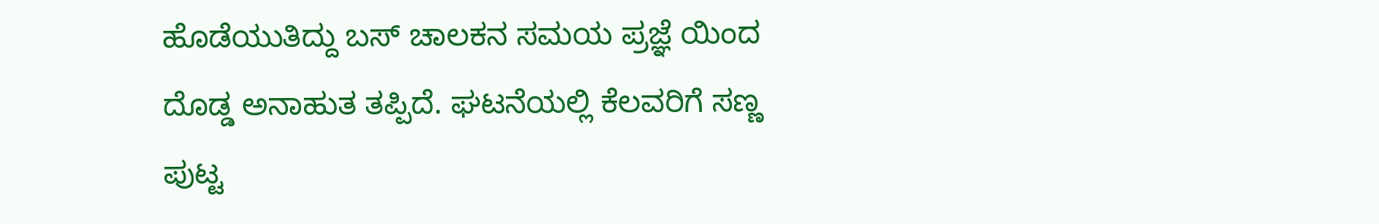ಹೊಡೆಯುತಿದ್ದು ಬಸ್ ಚಾಲಕನ ಸಮಯ ಪ್ರಜ್ಞೆ ಯಿಂದ ದೊಡ್ಡ ಅನಾಹುತ ತಪ್ಪಿದೆ. ಘಟನೆಯಲ್ಲಿ ಕೆಲವರಿಗೆ ಸಣ್ಣ ಪುಟ್ಟ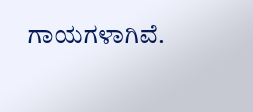ಗಾಯಗಳಾಗಿವೆ.